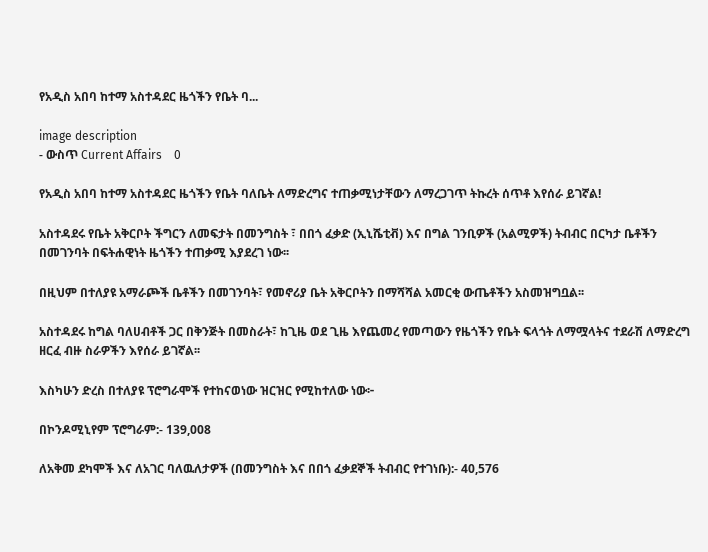የአዲስ አበባ ከተማ አስተዳደር ዜጎችን የቤት ባ...

image description
- ውስጥ Current Affairs    0

የአዲስ አበባ ከተማ አስተዳደር ዜጎችን የቤት ባለቤት ለማድረግና ተጠቃሚነታቸውን ለማረጋገጥ ትኩረት ሰጥቶ እየሰራ ይገኛል!

አስተዳደሩ የቤት አቅርቦት ችግርን ለመፍታት በመንግስት ፣ በበጎ ፈቃድ (ኢኒሼቲቭ) እና በግል ገንቢዎች (አልሚዎች) ትብብር በርካታ ቤቶችን በመገንባት በፍትሐዊነት ዜጎችን ተጠቃሚ እያደረገ ነው፡፡

በዚህም በተለያዩ አማራጮች ቤቶችን በመገንባት፣ የመኖሪያ ቤት አቅርቦትን በማሻሻል አመርቂ ውጤቶችን አስመዝግቧል፡፡

አስተዳደሩ ከግል ባለሀብቶች ጋር በቅንጅት በመስራት፣ ከጊዜ ወደ ጊዜ እየጨመረ የመጣውን የዜጎችን የቤት ፍላጎት ለማሟላትና ተደራሽ ለማድረግ ዘርፈ ብዙ ስራዎችን እየሰራ ይገኛል፡፡

እስካሁን ድረስ በተለያዩ ፕሮግራሞች የተከናወነው ዝርዝር የሚከተለው ነው፦

በኮንዶሚኒየም ፕሮግራም:- 139,008

ለአቅመ ደካሞች እና ለአገር ባለዉለታዎች (በመንግስት እና በበጎ ፈቃደኞች ትብብር የተገነቡ):- 40,576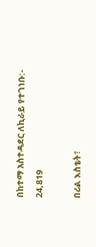በከተማ አስተዳደር ለኪራይ የተገነቡ:- 24,819

በሪል እስቴት፣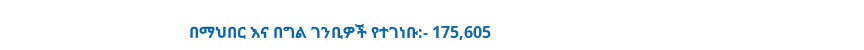በማህበር እና በግል ገንቢዎች የተገነቡ:- 175,605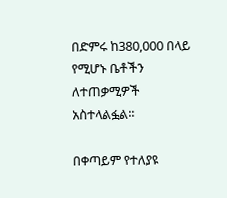በድምሩ ከ380,000 በላይ የሚሆኑ ቤቶችን ለተጠቃሚዎች አስተላልፏል፡፡

በቀጣይም የተለያዩ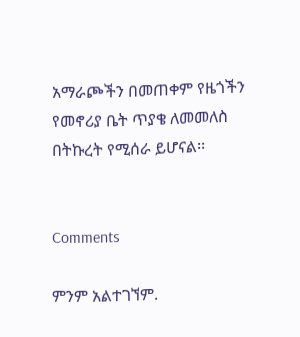አማራጮችን በመጠቀም የዜጎችን የመኖሪያ ቤት ጥያቄ ለመመለስ በትኩረት የሚሰራ ይሆናል፡፡


Comments

ምንም አልተገኘም.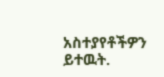አስተያየቶችዎን ይተዉት.